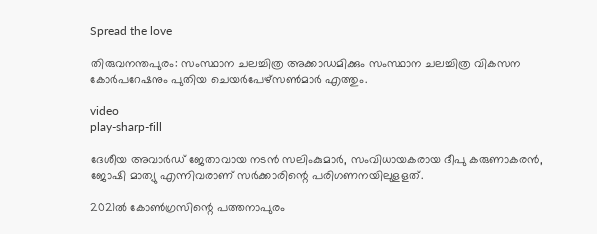Spread the love

തിരുവനന്തപുരം: സംസ്ഥാന ചലച്ചിത്ര അക്കാഡമിക്കും സംസ്ഥാന ചലച്ചിത്ര വികസന കോർപറേഷനും പുതിയ ചെയർപേഴ്സൺമാർ എത്തും.

video
play-sharp-fill

ദേശീയ അവാർഡ് ജേതാവായ നടൻ സലിംകുമാർ, സംവിധായകരായ ദീപു കരുണാകരൻ, ജോഷി മാത്യു എന്നിവരാണ് സർക്കാരിന്റെ പരിഗണനയിലുളളത്.

2021ൽ കോൺഗ്രസിന്റെ പത്തനാപുരം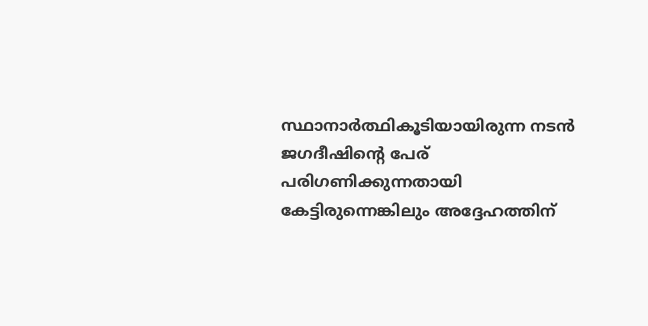സ്ഥാനാർത്ഥികൂടിയായിരുന്ന നടൻ ജഗദീഷിന്റെ പേര് പരിഗണിക്കുന്നതായി കേട്ടിരുന്നെങ്കിലും അദ്ദേഹത്തിന്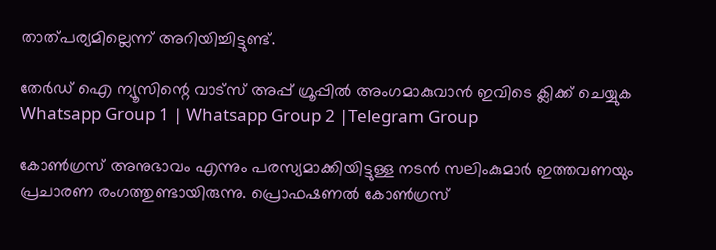താത്പര്യമില്ലെന്ന് അറിയിച്ചിട്ടുണ്ട്.

തേർഡ് ഐ ന്യൂസിന്റെ വാട്സ് അപ്പ് ഗ്രൂപ്പിൽ അംഗമാകുവാൻ ഇവിടെ ക്ലിക്ക് ചെയ്യുക
Whatsapp Group 1 | Whatsapp Group 2 |Telegram Group

കോൺഗ്രസ് അനുഭാവം എന്നും പരസ്യമാക്കിയിട്ടുള്ള നടൻ സലിംകുമാർ ഇത്തവണയും പ്രചാരണ രംഗത്തുണ്ടായിരുന്നു. പ്രൊഫഷണൽ കോൺഗ്രസ്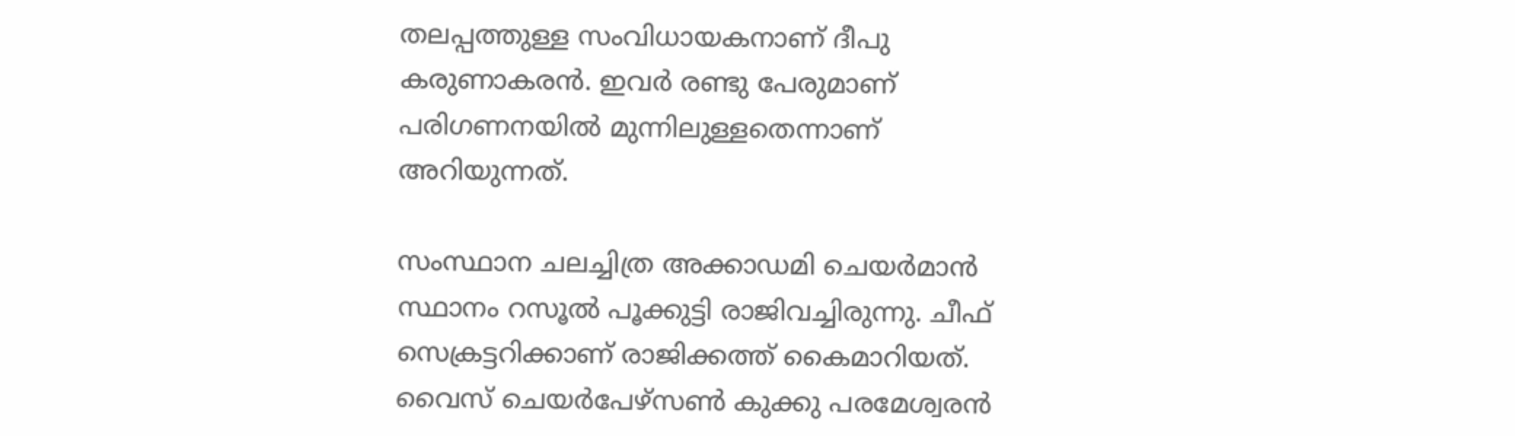തലപ്പത്തുള്ള സംവിധായകനാണ് ദീപു കരുണാകരൻ. ഇവർ രണ്ടു പേരുമാണ് പരിഗണനയിൽ മുന്നിലുള്ളതെന്നാണ് അറിയുന്നത്.

സംസ്ഥാന ചലച്ചിത്ര അക്കാഡമി ചെയർമാൻ സ്ഥാനം റസൂൽ പൂക്കുട്ടി രാജിവച്ചിരുന്നു. ചീഫ് സെക്രട്ടറിക്കാണ് രാജിക്കത്ത് കൈമാറിയത്. വൈസ് ചെയർപേഴ്സൺ കുക്കു പരമേശ്വരൻ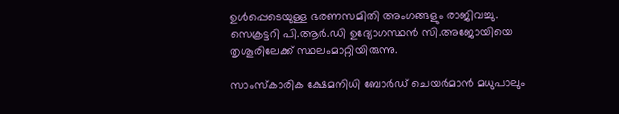ഉൾപ്പെടെയുള്ള ഭരണസമിതി അംഗങ്ങളും രാജിവച്ചു. സെക്രട്ടറി പി.ആർ.ഡി ഉദ്യോഗസ്ഥൻ സി.അജോയിയെ തൃശൂരിലേക്ക് സ്ഥലംമാറ്റിയിരുന്നു.

സാംസ്കാരിക ക്ഷേമനിധി ബോർഡ് ചെയർമാൻ മധുപാലും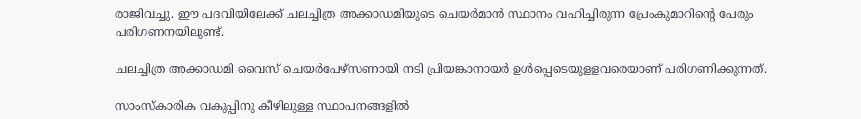രാജിവച്ചു. ഈ പദവിയിലേക്ക് ചലച്ചിത്ര അക്കാഡമിയുടെ ചെയർമാൻ സ്ഥാനം വഹിച്ചിരുന്ന പ്രേംകുമാറിന്റെ പേരും പരിഗണനയിലുണ്ട്.

ചലച്ചിത്ര അക്കാഡമി വൈസ് ചെയർപേഴ്സണായി നടി പ്രിയങ്കാനായർ ഉൾപ്പെടെയുളളവരെയാണ് പരിഗണിക്കുന്നത്.

സാംസ്കാരിക വകുപ്പിനു കീഴിലുള്ള സ്ഥാപനങ്ങളിൽ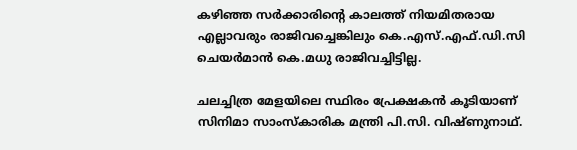കഴിഞ്ഞ സർക്കാരിന്റെ കാലത്ത് നിയമിതരായ എല്ലാവരും രാജിവച്ചെങ്കിലും കെ.എസ്.എഫ്.ഡി.സി ചെയർമാൻ കെ.മധു രാജിവച്ചിട്ടില്ല.

ചലച്ചിത്ര മേളയിലെ സ്ഥിരം പ്രേക്ഷകൻ കൂടിയാണ് സിനിമാ സാംസ്‌കാരിക മന്ത്രി പി.സി. വിഷ്ണുനാഥ്.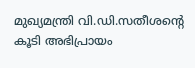മുഖ്യമന്ത്രി വി.ഡി.സതീശന്റെ കൂടി അഭിപ്രായം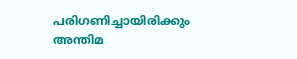പരിഗണിച്ചായിരിക്കും അന്തിമ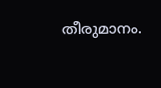തീരുമാനം.